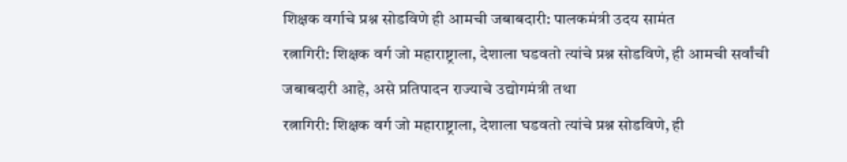शिक्षक वर्गाचे प्रश्न सोडविणे ही आमची जबाबदारी: पालकमंत्री उदय सामंत
रत्नागिरी: शिक्षक वर्ग जो महाराष्ट्राला, देशाला घडवतो त्यांचे प्रश्न सोडविणे, ही आमची सर्वांची जबाबदारी आहे, असे प्रतिपादन राज्याचे उद्योगमंत्री तथा
रत्नागिरी: शिक्षक वर्ग जो महाराष्ट्राला, देशाला घडवतो त्यांचे प्रश्न सोडविणे, ही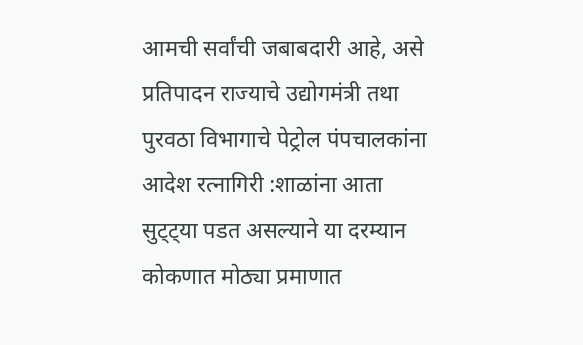आमची सर्वांची जबाबदारी आहे, असे प्रतिपादन राज्याचे उद्योगमंत्री तथा
पुरवठा विभागाचे पेट्रोल पंपचालकांना आदेश रत्नागिरी :शाळांना आता सुट्ट्या पडत असल्याने या दरम्यान कोकणात मोठ्या प्रमाणात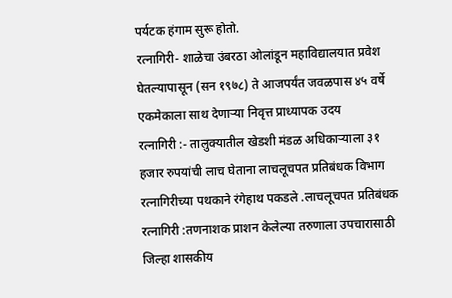पर्यटक हंगाम सुरू होतो.
रत्नागिरी- शाळेचा उंबरठा ओलांडून महाविद्यालयात प्रवेश घेतल्यापासून (सन १९७८) ते आजपर्यंत जवळपास ४५ वर्षे एकमेकाला साथ देणाऱ्या निवृत्त प्राध्यापक उदय
रत्नागिरी :- तालुक्यातील खेडशी मंडळ अधिकाऱ्याला ३१ हजार रुपयांची लाच घेताना लाचलूचपत प्रतिबंधक विभाग रत्नागिरीच्या पथकाने रंगेहाथ पकडले .लाचलूचपत प्रतिबंधक
रत्नागिरी :तणनाशक प्राशन केलेल्या तरुणाला उपचारासाठी जिल्हा शासकीय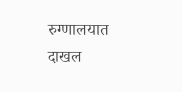रुग्णालयात दाखल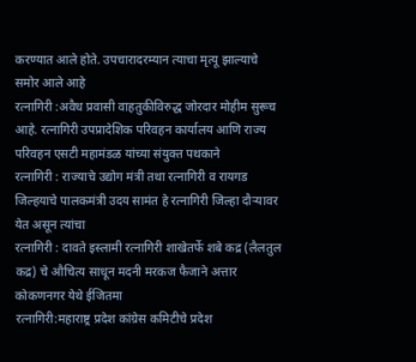करण्यात आले होते. उपचारादरम्यान त्याचा मृत्यू झाल्याचे समोर आले आहे
रत्नागिरी :अवैध प्रवासी वाहतुकीविरुद्ध जोरदार मोहीम सुरूच आहे. रत्नागिरी उपप्रादेशिक परिवहन कार्यालय आणि राज्य परिवहन एसटी महामंडळ यांच्या संयुक्त पथकाने
रत्नागिरी : राज्याचे उद्योग मंत्री तथा रत्नागिरी व रायगड जिल्हयाचे पालकमंत्री उदय सामंत हे रत्नागिरी जिल्हा दौऱ्यावर येत असून त्यांचा
रत्नागिरी : दावते इस्लामी रत्नागिरी शाखेतर्फे शबे कद्र (लैलतुल कद्र) चे औचित्य साधून मदनी मरकज फैजाने अत्तार कोकणनगर येथे ईजितमा
रत्नागिरी:महाराष्ट्र प्रदेश कांग्रेस कमिटीचे प्रदेश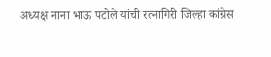अध्यक्ष नाना भाऊ पटोले यांची रत्नागिरी जिल्हा कांग्रेस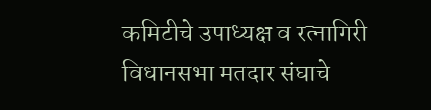कमिटीचे उपाध्यक्ष व रत्नागिरी विधानसभा मतदार संघाचे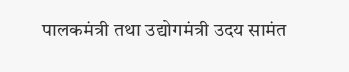पालकमंत्री तथा उद्योगमंत्री उदय सामंत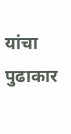यांचा पुढाकार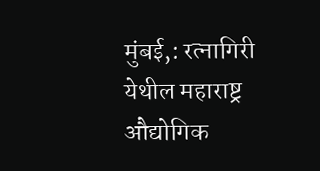मुंबई,: रत्नागिरी येथील महाराष्ट्र औद्योगिक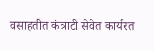वसाहतीत कंत्राटी सेवेत कार्यरत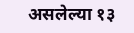असलेल्या १३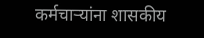कर्मचाऱ्यांना शासकीय